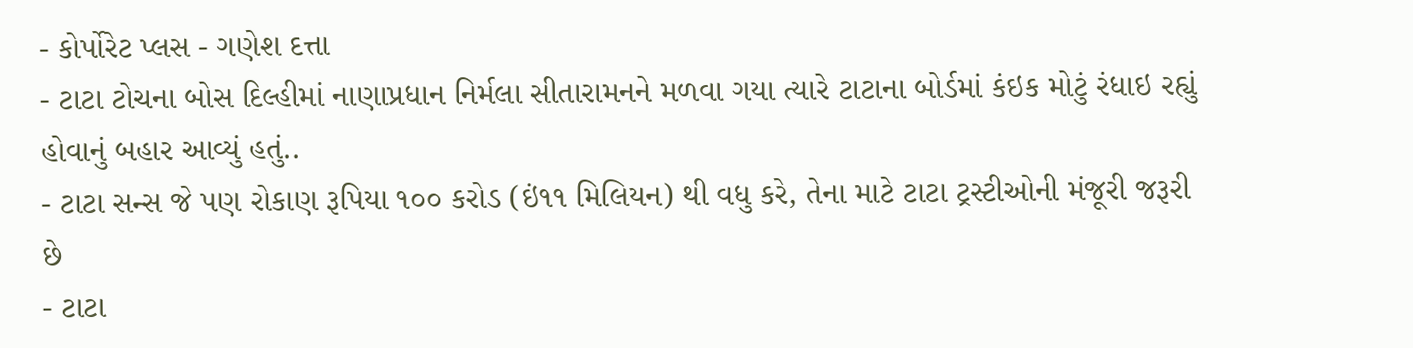- કોર્પોરેટ પ્લસ - ગણેશ દત્તા
- ટાટા ટોચના બોસ દિલ્હીમાં નાણાપ્રધાન નિર્મલા સીતારામનને મળવા ગયા ત્યારે ટાટાના બોર્ડમાં કંઇક મોટું રંધાઇ રહ્યું હોવાનું બહાર આવ્યું હતું..
- ટાટા સન્સ જે પણ રોકાણ રૂપિયા ૧૦૦ કરોડ (ઇં૧૧ મિલિયન) થી વધુ કરે, તેના માટે ટાટા ટ્રસ્ટીઓની મંજૂરી જરૂરી છે
- ટાટા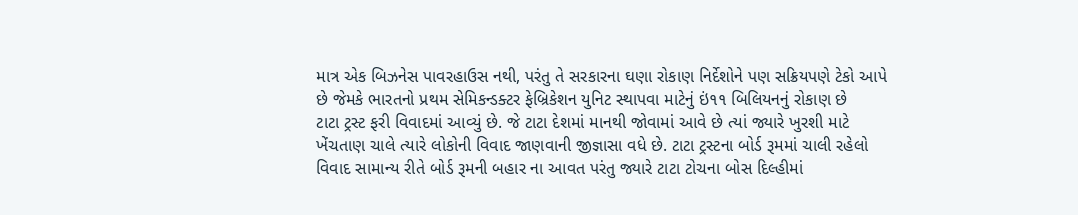માત્ર એક બિઝનેસ પાવરહાઉસ નથી, પરંતુ તે સરકારના ઘણા રોકાણ નિર્દેશોને પણ સક્રિયપણે ટેકો આપે છે જેમકે ભારતનો પ્રથમ સેમિકન્ડક્ટર ફેબ્રિકેશન યુનિટ સ્થાપવા માટેનું ઇં૧૧ બિલિયનનું રોકાણ છે
ટાટા ટ્રસ્ટ ફરી વિવાદમાં આવ્યું છે. જે ટાટા દેશમાં માનથી જોવામાં આવે છે ત્યાં જ્યારે ખુરશી માટે ખેંચતાણ ચાલે ત્યારે લોકોની વિવાદ જાણવાની જીજ્ઞાસા વધે છે. ટાટા ટ્રસ્ટના બોર્ડ રૂમમાં ચાલી રહેલો વિવાદ સામાન્ય રીતે બોર્ડ રૂમની બહાર ના આવત પરંતુ જ્યારે ટાટા ટોચના બોસ દિલ્હીમાં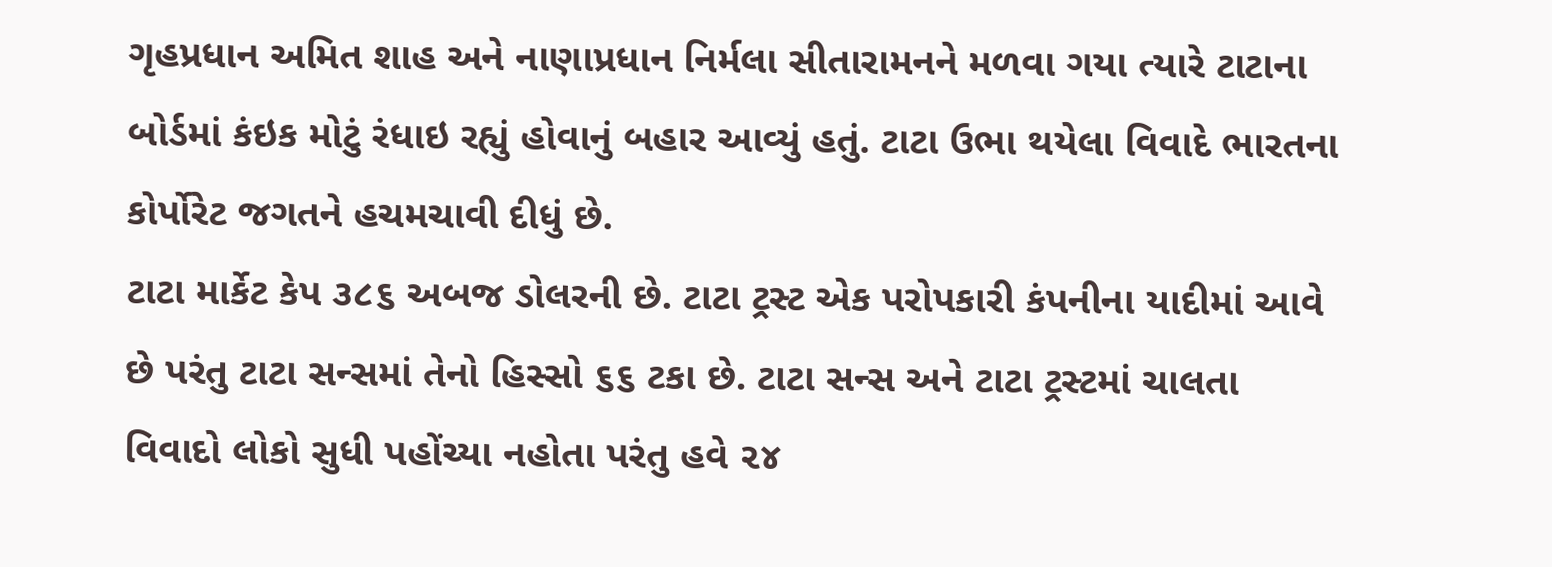ગૃહપ્રધાન અમિત શાહ અને નાણાપ્રધાન નિર્મલા સીતારામનને મળવા ગયા ત્યારે ટાટાના બોર્ડમાં કંઇક મોટું રંધાઇ રહ્યું હોવાનું બહાર આવ્યું હતું. ટાટા ઉભા થયેલા વિવાદે ભારતના કોર્પોરેટ જગતને હચમચાવી દીધું છે.
ટાટા માર્કેટ કેપ ૩૮૬ અબજ ડોલરની છે. ટાટા ટ્રસ્ટ એક પરોપકારી કંપનીના યાદીમાં આવે છે પરંતુ ટાટા સન્સમાં તેનો હિસ્સો ૬૬ ટકા છે. ટાટા સન્સ અને ટાટા ટ્રસ્ટમાં ચાલતા વિવાદો લોકો સુધી પહોંચ્યા નહોતા પરંતુ હવે ૨૪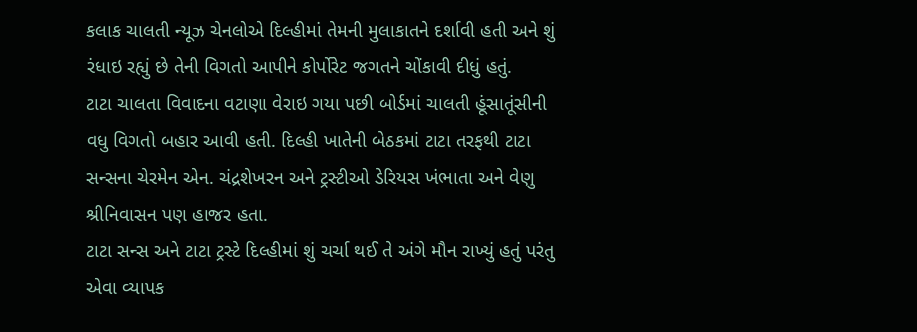કલાક ચાલતી ન્યૂઝ ચેનલોએ દિલ્હીમાં તેમની મુલાકાતને દર્શાવી હતી અને શું રંધાઇ રહ્યું છે તેની વિગતો આપીને કોર્પોરેટ જગતને ચોંકાવી દીધું હતું.
ટાટા ચાલતા વિવાદના વટાણા વેરાઇ ગયા પછી બોર્ડમાં ચાલતી હૂંસાતૂંસીની વધુ વિગતો બહાર આવી હતી. દિલ્હી ખાતેની બેઠકમાં ટાટા તરફથી ટાટા સન્સના ચેરમેન એન. ચંદ્રશેખરન અને ટ્રસ્ટીઓ ડેરિયસ ખંભાતા અને વેણુ શ્રીનિવાસન પણ હાજર હતા.
ટાટા સન્સ અને ટાટા ટ્રસ્ટે દિલ્હીમાં શું ચર્ચા થઈ તે અંગે મૌન રાખ્યું હતું પરંતુ એવા વ્યાપક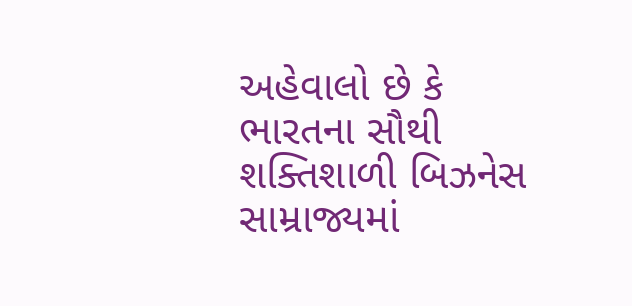અહેવાલો છે કે ભારતના સૌથી શક્તિશાળી બિઝનેસ સામ્રાજ્યમાં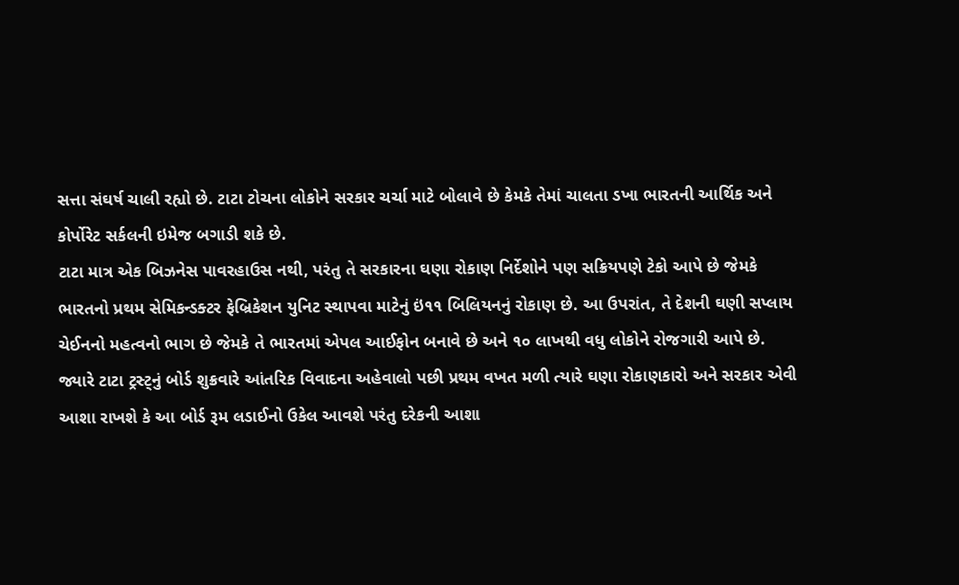સત્તા સંઘર્ષ ચાલી રહ્યો છે. ટાટા ટોચના લોકોને સરકાર ચર્ચા માટે બોલાવે છે કેમકે તેમાં ચાલતા ડખા ભારતની આર્થિક અને કોર્પોરેટ સર્કલની ઇમેજ બગાડી શકે છે.
ટાટા માત્ર એક બિઝનેસ પાવરહાઉસ નથી, પરંતુ તે સરકારના ઘણા રોકાણ નિર્દેશોને પણ સક્રિયપણે ટેકો આપે છે જેમકે ભારતનો પ્રથમ સેમિકન્ડક્ટર ફેબ્રિકેશન યુનિટ સ્થાપવા માટેનું ઇં૧૧ બિલિયનનું રોકાણ છે. આ ઉપરાંત, તે દેશની ઘણી સપ્લાય ચેઈનનો મહત્વનો ભાગ છે જેમકે તે ભારતમાં એપલ આઈફોન બનાવે છે અને ૧૦ લાખથી વધુ લોકોને રોજગારી આપે છે.
જ્યારે ટાટા ટ્રસ્ટ્નું બોર્ડ શુક્રવારે આંતરિક વિવાદના અહેવાલો પછી પ્રથમ વખત મળી ત્યારે ઘણા રોકાણકારો અને સરકાર એવી આશા રાખશે કે આ બોર્ડ રૂમ લડાઈનો ઉકેલ આવશે પરંતુ દરેકની આશા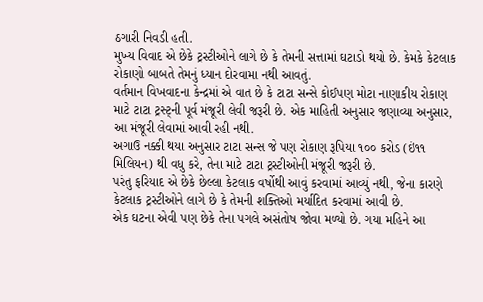ઠગારી નિવડી હતી.
મુખ્ય વિવાદ એ છેકે ટ્રસ્ટીઓને લાગે છે કે તેમની સત્તામાં ઘટાડો થયો છે. કેમકે કેટલાક રોકાણો બાબતે તેમનું ધ્યાન દોરવામા નથી આવતું.
વર્તમાન વિખવાદના કેન્દ્રમાં એ વાત છે કે ટાટા સન્સે કોઈપણ મોટા નાણાકીય રોકાણ માટે ટાટા ટ્રસ્ટ્ની પૂર્વ મંજૂરી લેવી જરૂરી છે. એક માહિતી અનુસાર જણાવ્યા અનુસાર, આ મંજૂરી લેવામાં આવી રહી નથી.
અગાઉ નક્કી થયા અનુસાર ટાટા સન્સ જે પણ રોકાણ રૂપિયા ૧૦૦ કરોડ (ઇં૧૧ મિલિયન) થી વધુ કરે, તેના માટે ટાટા ટ્રસ્ટીઓની મંજૂરી જરૂરી છે.
પરંતુ ફરિયાદ એ છેકે છેલ્લા કેટલાક વર્ષોથી આવું કરવામાં આવ્યું નથી, જેના કારણે કેટલાક ટ્રસ્ટીઓને લાગે છે કે તેમની શક્તિઓ મર્યાદિત કરવામાં આવી છે.
એક ઘટના એવી પણ છેકે તેના પગલે અસંતોષ જોવા મળ્યો છે. ગયા મહિને આ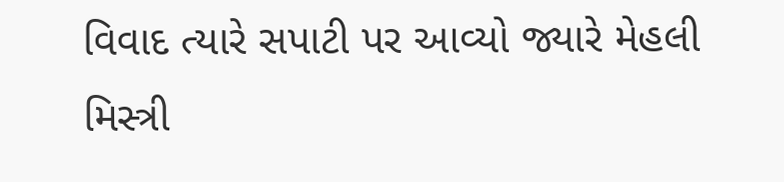વિવાદ ત્યારે સપાટી પર આવ્યો જ્યારે મેહલી મિસ્ત્રી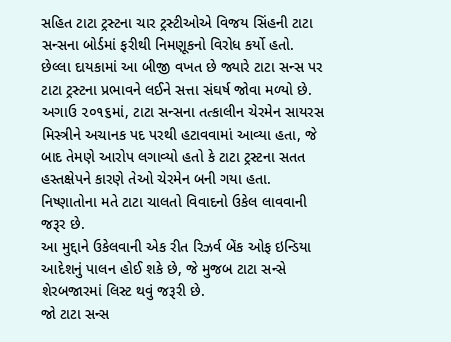સહિત ટાટા ટ્રસ્ટના ચાર ટ્રસ્ટીઓએ વિજય સિંહની ટાટા સન્સના બોર્ડમાં ફરીથી નિમણૂકનો વિરોધ કર્યો હતો.
છેલ્લા દાયકામાં આ બીજી વખત છે જ્યારે ટાટા સન્સ પર ટાટા ટ્રસ્ટના પ્રભાવને લઈને સત્તા સંઘર્ષ જોવા મળ્યો છે. અગાઉ ૨૦૧૬માં, ટાટા સન્સના તત્કાલીન ચેરમેન સાયરસ મિસ્ત્રીને અચાનક પદ પરથી હટાવવામાં આવ્યા હતા, જે બાદ તેમણે આરોપ લગાવ્યો હતો કે ટાટા ટ્રસ્ટના સતત હસ્તક્ષેપને કારણે તેઓ ચેરમેન બની ગયા હતા.
નિષ્ણાતોના મતે ટાટા ચાલતો વિવાદનો ઉકેલ લાવવાની જરૂર છે.
આ મુદ્દાને ઉકેલવાની એક રીત રિઝર્વ બેંક ઓફ ઇન્ડિયા આદેશનું પાલન હોઈ શકે છે, જે મુજબ ટાટા સન્સે શેરબજારમાં લિસ્ટ થવું જરૂરી છે.
જો ટાટા સન્સ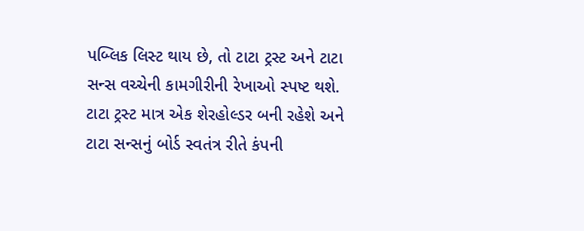પબ્લિક લિસ્ટ થાય છે, તો ટાટા ટ્રસ્ટ અને ટાટા સન્સ વચ્ચેની કામગીરીની રેખાઓ સ્પષ્ટ થશે. ટાટા ટ્રસ્ટ માત્ર એક શેરહોલ્ડર બની રહેશે અને ટાટા સન્સનું બોર્ડ સ્વતંત્ર રીતે કંપની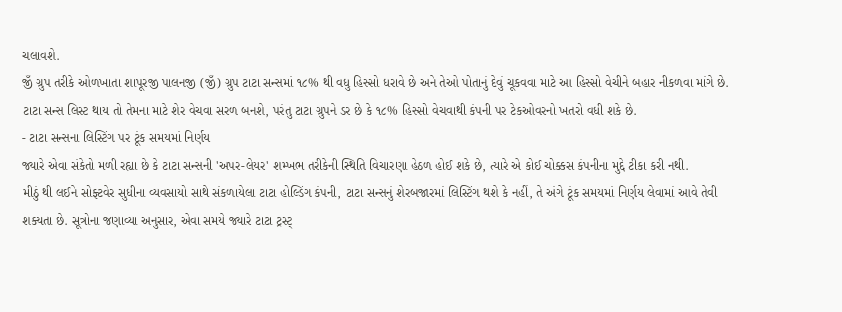ચલાવશે.
જીઁ ગ્રુપ તરીકે ઓળખાતા શાપૂરજી પાલનજી (જીઁ) ગ્રુપ ટાટા સન્સમાં ૧૮% થી વધુ હિસ્સો ધરાવે છે અને તેઓ પોતાનું દેવું ચૂકવવા માટે આ હિસ્સો વેચીને બહાર નીકળવા માંગે છે. ટાટા સન્સ લિસ્ટ થાય તો તેમના માટે શેર વેચવા સરળ બનશે, પરંતુ ટાટા ગ્રુપને ડર છે કે ૧૮% હિસ્સો વેચવાથી કંપની પર ટેકઓવરનો ખતરો વધી શકે છે.
- ટાટા સન્સના લિસ્ટિંગ પર ટૂંક સમયમાં નિર્ણય
જ્યારે એવા સંકેતો મળી રહ્યા છે કે ટાટા સન્સની 'અપર-લેયર' શમ્ખભ તરીકેની સ્થિતિ વિચારણા હેઠળ હોઈ શકે છે, ત્યારે એ કોઈ ચોક્કસ કંપનીના મુદ્દે ટીકા કરી નથી.
મીઠું થી લઈને સોફ્ટવેર સુધીના વ્યવસાયો સાથે સંકળાયેલા ટાટા હોલ્ડિંગ કંપની, ટાટા સન્સનું શેરબજારમાં લિસ્ટિંગ થશે કે નહીં, તે અંગે ટૂંક સમયમાં નિર્ણય લેવામાં આવે તેવી શક્યતા છે. સૂત્રોના જણાવ્યા અનુસાર, એવા સમયે જ્યારે ટાટા ટ્રસ્ટ્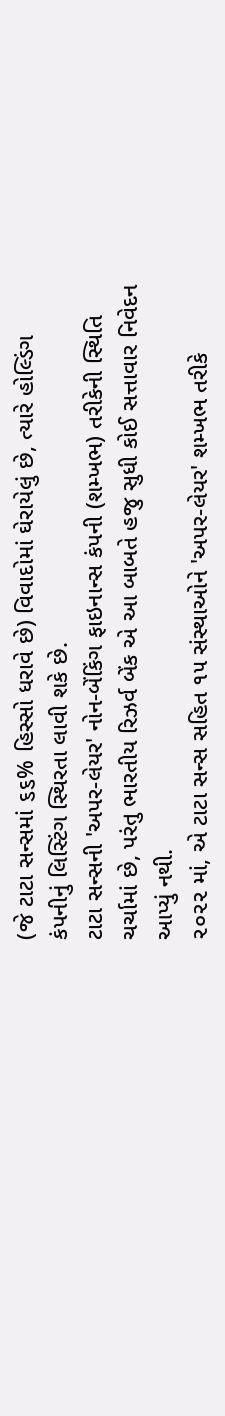(જે ટાટા સન્સમાં ૬૬% હિસ્સો ધરાવે છે) વિવાદોમાં ઘેરાયેલું છે, ત્યારે હોલ્ડિંગ કંપનીનું લિસ્ટિંગ સ્થિરતા લાવી શકે છે.
ટાટા સન્સની 'અપર-લેયર' નોન-બેંકિંગ ફાઇનાન્સ કંપની (શમ્ખભ) તરીકેની સ્થિતિ ચર્ચામાં છે, પરંતુ ભારતીય રિઝર્વ બેંક એ આ બાબતે હજુ સુધી કોઈ સત્તાવાર નિવેદન આપ્યું નથી.
૨૦૨૨ માં, એ ટાટા સન્સ સહિત ૧૫ સંસ્થાઓને 'અપર-લેયર' શમ્ખભ તરીકે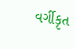વર્ગીકૃત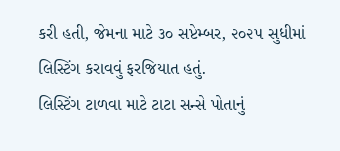કરી હતી, જેમના માટે ૩૦ સપ્ટેમ્બર, ૨૦૨૫ સુધીમાં લિસ્ટિંગ કરાવવું ફરજિયાત હતું.
લિસ્ટિંગ ટાળવા માટે ટાટા સન્સે પોતાનું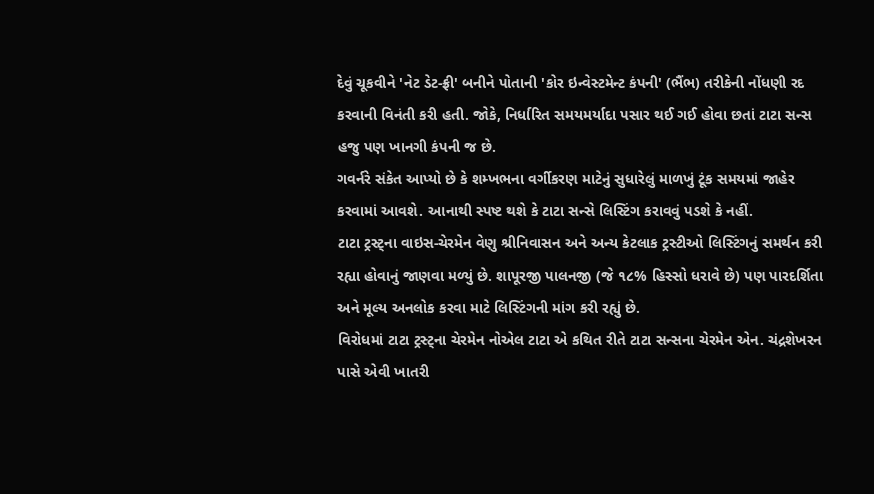દેવું ચૂકવીને 'નેટ ડેટ-ફ્રી' બનીને પોતાની 'કોર ઇન્વેસ્ટમેન્ટ કંપની' (ભૈંભ) તરીકેની નોંધણી રદ કરવાની વિનંતી કરી હતી. જોકે, નિર્ધારિત સમયમર્યાદા પસાર થઈ ગઈ હોવા છતાં ટાટા સન્સ હજુ પણ ખાનગી કંપની જ છે.
ગવર્નરે સંકેત આપ્યો છે કે શમ્ખભના વર્ગીકરણ માટેનું સુધારેલું માળખું ટૂંક સમયમાં જાહેર કરવામાં આવશે. આનાથી સ્પષ્ટ થશે કે ટાટા સન્સે લિસ્ટિંગ કરાવવું પડશે કે નહીં.
ટાટા ટ્રસ્ટ્ના વાઇસ-ચેરમેન વેણુ શ્રીનિવાસન અને અન્ય કેટલાક ટ્રસ્ટીઓ લિસ્ટિંગનું સમર્થન કરી રહ્યા હોવાનું જાણવા મળ્યું છે. શાપૂરજી પાલનજી (જે ૧૮% હિસ્સો ધરાવે છે) પણ પારદર્શિતા અને મૂલ્ય અનલોક કરવા માટે લિસ્ટિંગની માંગ કરી રહ્યું છે.
વિરોધમાં ટાટા ટ્રસ્ટ્ના ચેરમેન નોએલ ટાટા એ કથિત રીતે ટાટા સન્સના ચેરમેન એન. ચંદ્રશેખરન પાસે એવી ખાતરી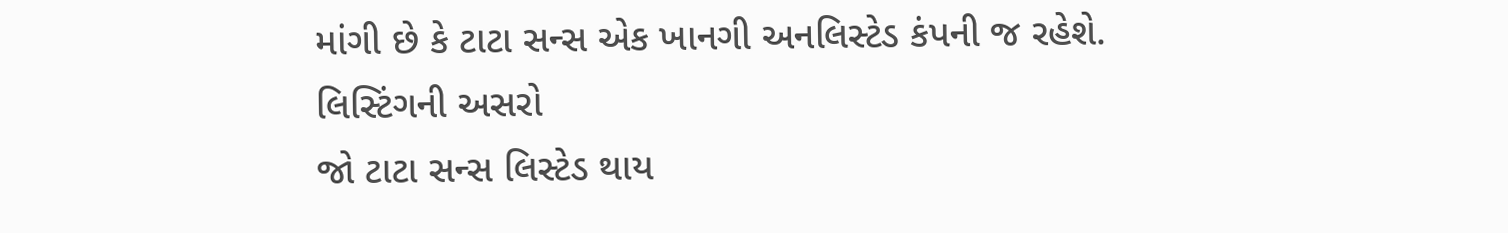માંગી છે કે ટાટા સન્સ એક ખાનગી અનલિસ્ટેડ કંપની જ રહેશે.
લિસ્ટિંગની અસરો
જો ટાટા સન્સ લિસ્ટેડ થાય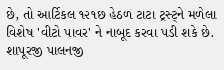છે, તો આર્ટિકલ ૧૨૧છ હેઠળ ટાટા ટ્રસ્ટ્ને મળેલા વિશેષ 'વીટો પાવર' ને નાબૂદ કરવા પડી શકે છે. શાપૂરજી પાલનજી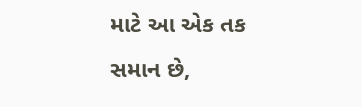માટે આ એક તક સમાન છે,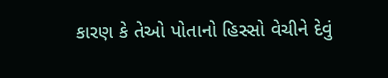કારણ કે તેઓ પોતાનો હિસ્સો વેચીને દેવું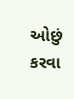ઓછું કરવા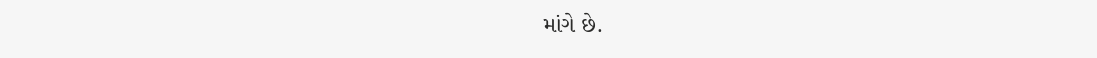માંગે છે.